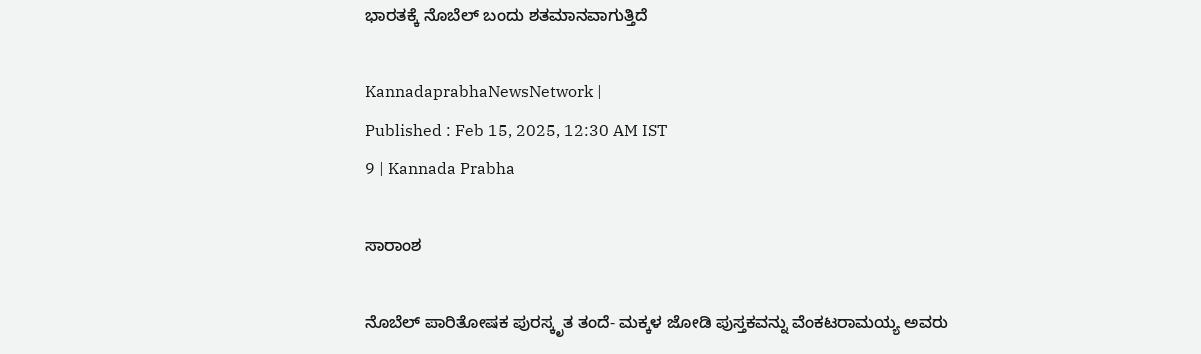ಭಾರತಕ್ಕೆ ನೊಬೆಲ್‌ ಬಂದು ಶತಮಾನವಾಗುತ್ತಿದೆ

KannadaprabhaNewsNetwork |
Published : Feb 15, 2025, 12:30 AM IST
9 | Kannada Prabha

ಸಾರಾಂಶ

ನೊಬೆಲ್ ಪಾರಿತೋಷಕ ಪುರಸ್ಕೃತ ತಂದೆ- ಮಕ್ಕಳ ಜೋಡಿ ಪುಸ್ತಕವನ್ನು ವೆಂಕಟರಾಮಯ್ಯ ಅವರು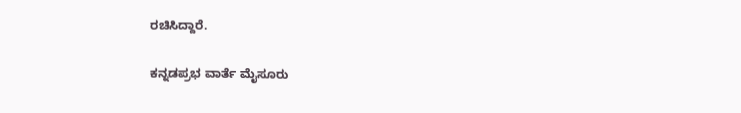ರಚಿಸಿದ್ದಾರೆ.

ಕನ್ನಡಪ್ರಭ ವಾರ್ತೆ ಮೈಸೂರು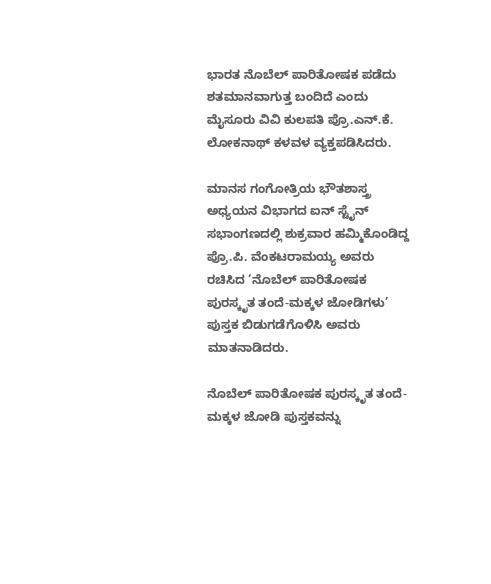ಭಾರತ ನೊಬೆಲ್‌ ಪಾರಿತೋಷಕ ಪಡೆದು ಶತಮಾನವಾಗುತ್ತ ಬಂದಿದೆ ಎಂದು ಮೈಸೂರು ವಿವಿ ಕುಲಪತಿ ಪ್ರೊ.ಎನ್‌.ಕೆ. ಲೋಕನಾಥ್‌ ಕಳವಳ ವ್ಯಕ್ತಪಡಿಸಿದರು.

ಮಾನಸ ಗಂಗೋತ್ರಿಯ ಭೌತಶಾಸ್ತ್ರ ಅಧ್ಯಯನ ವಿಭಾಗದ ಐನ್‌ ಸ್ಟೈನ್ ಸಭಾಂಗಣದಲ್ಲಿ ಶುಕ್ರವಾರ ಹಮ್ಮಿಕೊಂಡಿದ್ದ ಪ್ರೊ.ಪಿ. ವೆಂಕಟರಾಮಯ್ಯ ಅವರು ರಚಿಸಿದ ‘ನೊಬೆಲ್ ಪಾರಿತೋಷಕ ಪುರಸ್ಕೃತ ತಂದೆ-ಮಕ್ಕಳ ಜೋಡಿಗಳು’ ಪುಸ್ತಕ ಬಿಡುಗಡೆಗೊಳಿಸಿ ಅವರು ಮಾತನಾಡಿದರು.

ನೊಬೆಲ್ ಪಾರಿತೋಷಕ ಪುರಸ್ಕೃತ ತಂದೆ- ಮಕ್ಕಳ ಜೋಡಿ ಪುಸ್ತಕವನ್ನು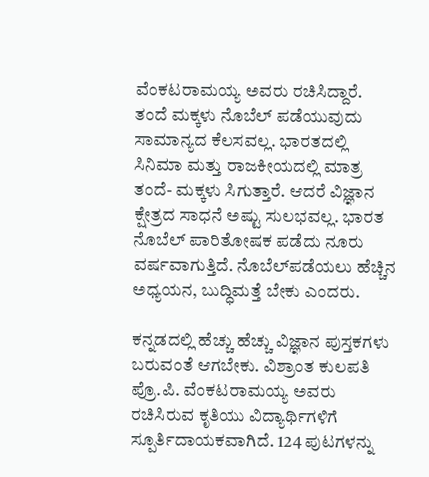ವೆಂಕಟರಾಮಯ್ಯ ಅವರು ರಚಿಸಿದ್ದಾರೆ. ತಂದೆ ಮಕ್ಕಳು ನೊಬೆಲ್‌ ಪಡೆಯುವುದು ಸಾಮಾನ್ಯದ ಕೆಲಸವಲ್ಲ. ಭಾರತದಲ್ಲಿ ಸಿನಿಮಾ ಮತ್ತು ರಾಜಕೀಯದಲ್ಲಿ ಮಾತ್ರ ತಂದೆ- ಮಕ್ಕಳು ಸಿಗುತ್ತಾರೆ. ಆದರೆ ವಿಜ್ಞಾನ ಕ್ಷೇತ್ರದ ಸಾಧನೆ ಅಷ್ಟು ಸುಲಭವಲ್ಲ. ಭಾರತ ನೊಬೆಲ್‌ ಪಾರಿತೋಷಕ ಪಡೆದು ನೂರು ವರ್ಷವಾಗುತ್ತಿದೆ. ನೊಬೆಲ್‌ಪಡೆಯಲು ಹೆಚ್ಚಿನ ಅಧ್ಯಯನ, ಬುದ್ಧಿಮತ್ತೆ ಬೇಕು ಎಂದರು.

ಕನ್ನಡದಲ್ಲಿ ಹೆಚ್ಚು ಹೆಚ್ಚು ವಿಜ್ಞಾನ ಪುಸ್ತಕಗಳು ಬರುವಂತೆ ಆಗಬೇಕು. ವಿಶ್ರಾಂತ ಕುಲಪತಿ ಪ್ರೊ.ಪಿ. ವೆಂಕಟರಾಮಯ್ಯ ಅವರು ರಚಿಸಿರುವ ಕೃತಿಯು ವಿದ್ಯಾರ್ಥಿಗಳಿಗೆ ಸ್ಪೂರ್ತಿದಾಯಕವಾಗಿದೆ. 124 ಪುಟಗಳನ್ನು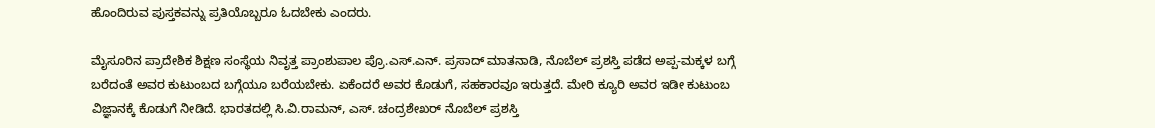ಹೊಂದಿರುವ ಪುಸ್ತಕವನ್ನು ಪ್ರತಿಯೊಬ್ಬರೂ ಓದಬೇಕು ಎಂದರು.

ಮೈಸೂರಿನ ಪ್ರಾದೇಶಿಕ ಶಿಕ್ಷಣ ಸಂಸ್ಥೆಯ ನಿವೃತ್ತ ಪ್ರಾಂಶುಪಾಲ ಪ್ರೊ.ಎಸ್.ಎನ್. ಪ್ರಸಾದ್ ಮಾತನಾಡಿ, ನೊಬೆಲ್ ಪ್ರಶಸ್ತಿ ಪಡೆದ ಅಪ್ಪ-ಮಕ್ಕಳ ಬಗ್ಗೆ ಬರೆದಂತೆ ಅವರ ಕುಟುಂಬದ ಬಗ್ಗೆಯೂ ಬರೆಯಬೇಕು. ಏಕೆಂದರೆ ಅವರ ಕೊಡುಗೆ, ಸಹಕಾರವೂ ಇರುತ್ತದೆ. ಮೇರಿ ಕ್ಯೂರಿ ಅವರ ಇಡೀ ಕುಟುಂಬ ವಿಜ್ಞಾನಕ್ಕೆ ಕೊಡುಗೆ ನೀಡಿದೆ. ಭಾರತದಲ್ಲಿ ಸಿ.ವಿ.ರಾಮನ್, ಎಸ್. ಚಂದ್ರಶೇಖರ್ ನೊಬೆಲ್ ಪ್ರಶಸ್ತಿ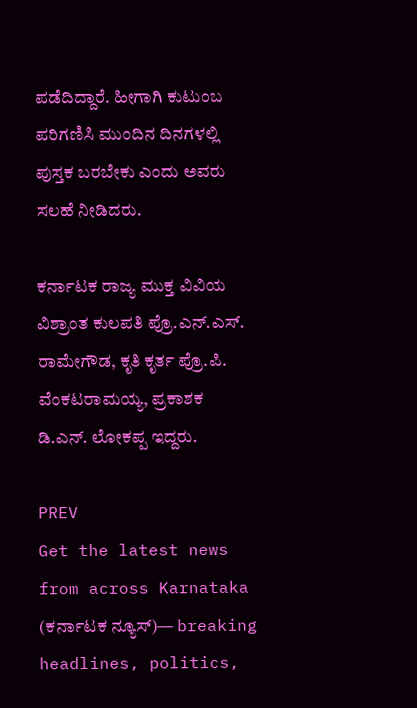ಪಡೆದಿದ್ದಾರೆ. ಹೀಗಾಗಿ ಕುಟುಂಬ ಪರಿಗಣಿಸಿ ಮುಂದಿನ ದಿನಗಳಲ್ಲಿ ಪುಸ್ತಕ ಬರಬೇಕು ಎಂದು ಅವರು ಸಲಹೆ ನೀಡಿದರು.

ಕರ್ನಾಟಕ ರಾಜ್ಯ ಮುಕ್ತ ವಿವಿಯ ವಿಶ್ರಾಂತ ಕುಲಪತಿ ಪ್ರೊ.ಎನ್.ಎಸ್. ರಾಮೇಗೌಡ, ಕೃತಿ ಕೃರ್ತ ಪ್ರೊ.ಪಿ. ವೆಂಕಟರಾಮಯ್ಯ, ಪ್ರಕಾಶಕ ಡಿ.ಎನ್‌. ಲೋಕಪ್ಪ ಇದ್ದರು.

PREV
Get the latest news from across Karnataka (ಕರ್ನಾಟಕ ನ್ಯೂಸ್)— breaking headlines, politics,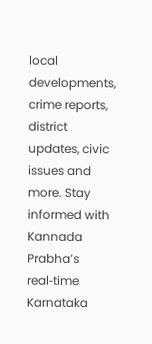local developments, crime reports, district updates, civic issues and more. Stay informed with Kannada Prabha’s real‑time Karnataka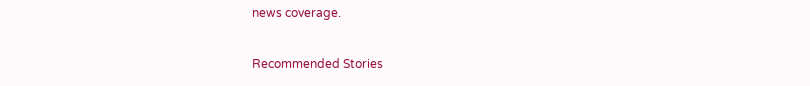news coverage.

Recommended Stories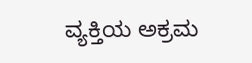ವ್ಯಕ್ತಿಯ ಅಕ್ರಮ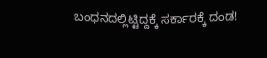ಬಂಧನದಲ್ಲಿಟ್ಟಿದ್ದಕ್ಕೆ ಸರ್ಕಾರಕ್ಕೆ ದಂಡ!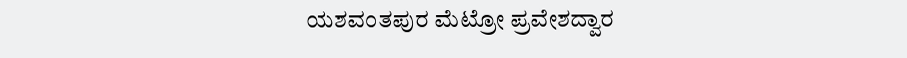ಯಶವಂತಪುರ ಮೆಟ್ರೋ ಪ್ರವೇಶದ್ವಾರ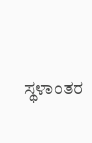ಸ್ಥಳಾಂತರ